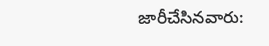జారీచేసినవారు: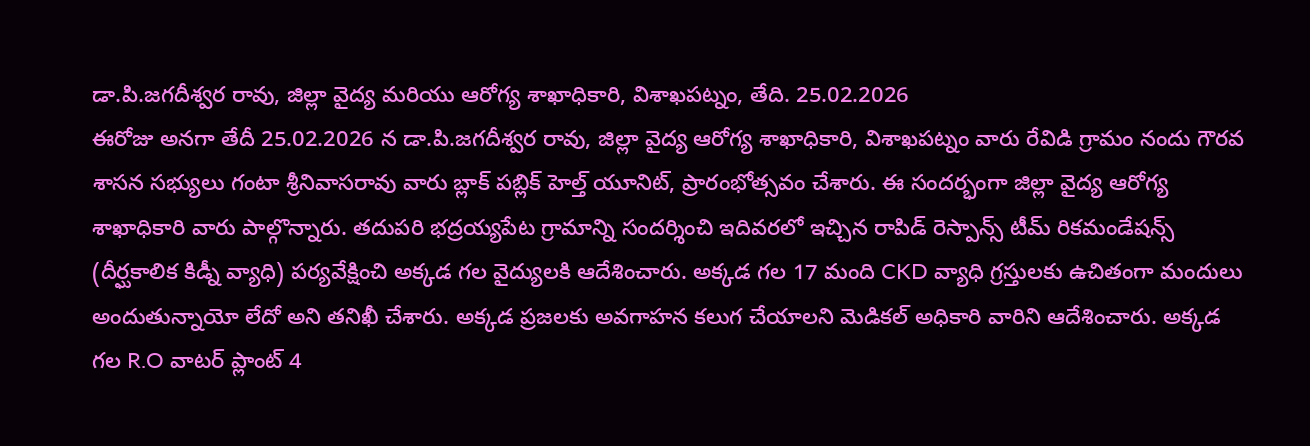డా.పి.జగదీశ్వర రావు, జిల్లా వైద్య మరియు ఆరోగ్య శాఖాధికారి, విశాఖపట్నం, తేది. 25.02.2026
ఈరోజు అనగా తేదీ 25.02.2026 న డా.పి.జగదీశ్వర రావు, జిల్లా వైద్య ఆరోగ్య శాఖాధికారి, విశాఖపట్నం వారు రేవిడి గ్రామం నందు గౌరవ శాసన సభ్యులు గంటా శ్రీనివాసరావు వారు బ్లాక్ పబ్లిక్ హెల్త్ యూనిట్, ప్రారంభోత్సవం చేశారు. ఈ సందర్భంగా జిల్లా వైద్య ఆరోగ్య శాఖాధికారి వారు పాల్గొన్నారు. తదుపరి భద్రయ్యపేట గ్రామాన్ని సందర్శించి ఇదివరలో ఇచ్చిన రాపిడ్ రెస్పాన్స్ టీమ్ రికమండేషన్స్ (దీర్ఘకాలిక కిడ్నీ వ్యాధి) పర్యవేక్షించి అక్కడ గల వైద్యులకి ఆదేశించారు. అక్కడ గల 17 మంది CKD వ్యాధి గ్రస్తులకు ఉచితంగా మందులు అందుతున్నాయో లేదో అని తనిఖీ చేశారు. అక్కడ ప్రజలకు అవగాహన కలుగ చేయాలని మెడికల్ అధికారి వారిని ఆదేశించారు. అక్కడ గల R.O వాటర్ ప్లాంట్ 4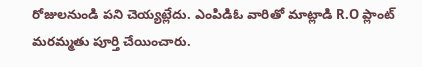రోజులనుండి పని చెయ్యట్లేదు. ఎంపిడిఓ వారితో మాట్లాడి R.O ప్లాంట్ మరమ్మతు పూర్తి చేయించారు.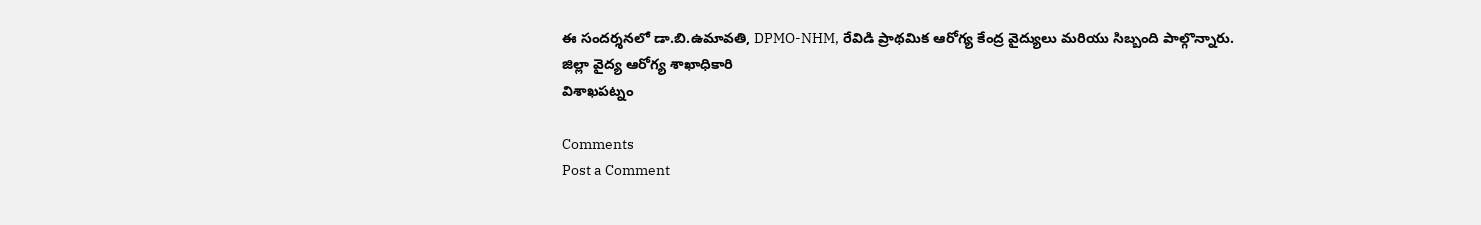ఈ సందర్శనలో డా.బి.ఉమావతి, DPMO-NHM, రేవిడి ప్రాథమిక ఆరోగ్య కేంద్ర వైద్యులు మరియు సిబ్బంది పాల్గొన్నారు.
జిల్లా వైద్య ఆరోగ్య శాఖాధికారి
విశాఖపట్నం

Comments
Post a Comment